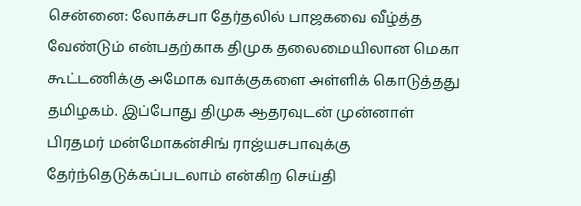சென்னை: லோக்சபா தேர்தலில் பாஜகவை வீழ்த்த வேண்டும் என்பதற்காக திமுக தலைமையிலான மெகா கூட்டணிக்கு அமோக வாக்குகளை அள்ளிக் கொடுத்தது தமிழகம். இப்போது திமுக ஆதரவுடன் முன்னாள் பிரதமர் மன்மோகன்சிங் ராஜ்யசபாவுக்கு தேர்ந்தெடுக்கப்படலாம் என்கிற செய்தி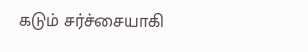கடும் சர்ச்சையாகி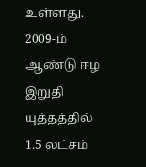உள்ளது. 2009-ம் ஆண்டு ஈழ இறுதி யுத்தத்தில் 1.5 லட்சம்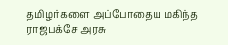தமிழர்களை அப்போதைய மகிந்த ராஜபக்சே அரசு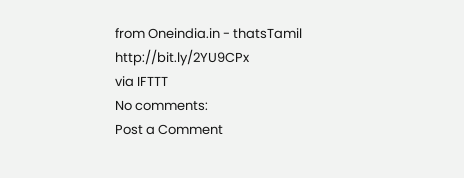from Oneindia.in - thatsTamil http://bit.ly/2YU9CPx
via IFTTT
No comments:
Post a Comment